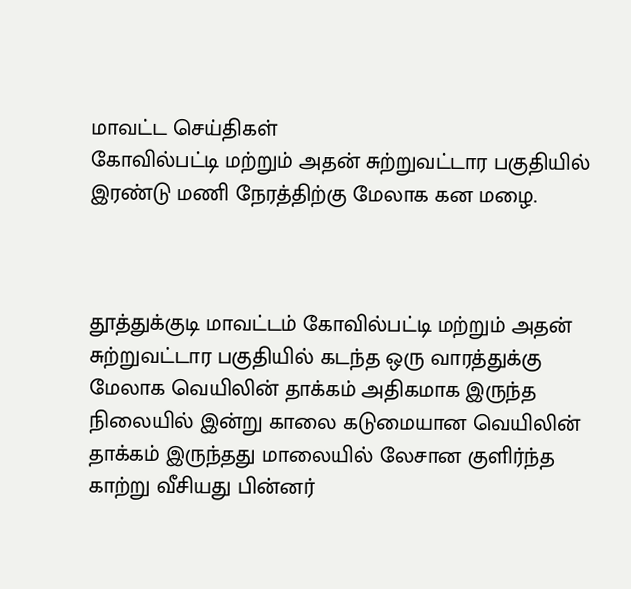மாவட்ட செய்திகள்
கோவில்பட்டி மற்றும் அதன் சுற்றுவட்டார பகுதியில் இரண்டு மணி நேரத்திற்கு மேலாக கன மழை.



தூத்துக்குடி மாவட்டம் கோவில்பட்டி மற்றும் அதன் சுற்றுவட்டார பகுதியில் கடந்த ஒரு வாரத்துக்கு மேலாக வெயிலின் தாக்கம் அதிகமாக இருந்த நிலையில் இன்று காலை கடுமையான வெயிலின் தாக்கம் இருந்தது மாலையில் லேசான குளிர்ந்த காற்று வீசியது பின்னர்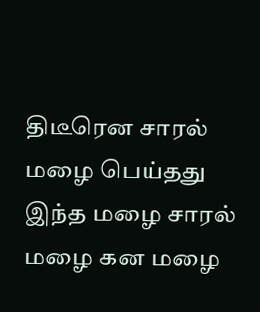திடீரென சாரல் மழை பெய்தது இந்த மழை சாரல் மழை கன மழை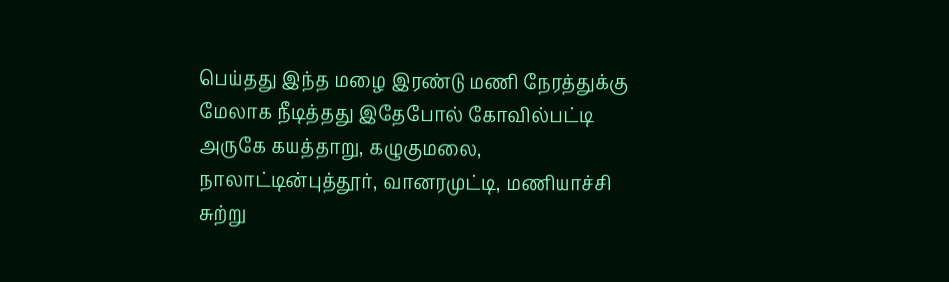பெய்தது இந்த மழை இரண்டு மணி நேரத்துக்கு மேலாக நீடித்தது இதேபோல் கோவில்பட்டி அருகே கயத்தாறு, கழுகுமலை, நாலாட்டின்புத்தூர், வானரமுட்டி, மணியாச்சி சுற்று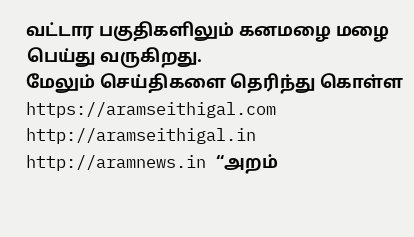வட்டார பகுதிகளிலும் கனமழை மழை பெய்து வருகிறது.
மேலும் செய்திகளை தெரிந்து கொள்ள https://aramseithigal.com http://aramseithigal.in http://aramnews.in “அறம்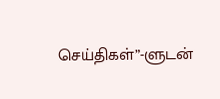செய்திகள்”-ளுடன்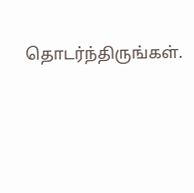தொடர்ந்திருங்கள்.